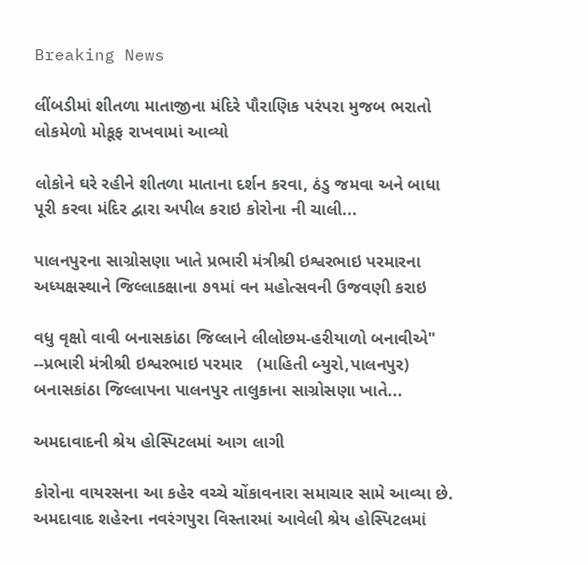Breaking News

લીંબડીમાં શીતળા માતાજીના મંદિરે પૌરાણિક પરંપરા મુજબ ભરાતો લોકમેળો મોકૂફ રાખવામાં આવ્યો

લોકોને ઘરે રહીને શીતળા માતાના દર્શન કરવા, ઠંડુ જમવા અને બાધા પૂરી કરવા મંદિર દ્વારા અપીલ કરાઇ કોરોના ની ચાલી...

પાલનપુરના સાગ્રોસણા ખાતે પ્રભારી મંત્રીશ્રી ઇશ્વરભાઇ પરમારના અધ્યક્ષસ્થાને જિલ્લાકક્ષાના ૭૧માં વન મહોત્સવની ઉજવણી કરાઇ

વધુ વૃક્ષો વાવી બનાસકાંઠા જિલ્લાને લીલોછમ-હરીયાળો બનાવીએ" --પ્રભારી મંત્રીશ્રી ઇશ્વરભાઇ પરમાર   (માહિતી બ્યુરો,પાલનપુર)           બનાસકાંઠા જિલ્લાપના પાલનપુર તાલુકાના સાગ્રોસણા ખાતે...

અમદાવાદની શ્રેય હોસ્પિટલમાં આગ લાગી

કોરોના વાયરસના આ કહેર વચ્ચે ચોંકાવનારા સમાચાર સામે આવ્યા છે. અમદાવાદ શહેરના નવરંગપુરા વિસ્તારમાં આવેલી શ્રેય હોસ્પિટલમાં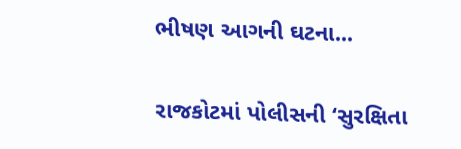ભીષણ આગની ઘટના...

રાજકોટમાં પોલીસની ‘સુરક્ષિતા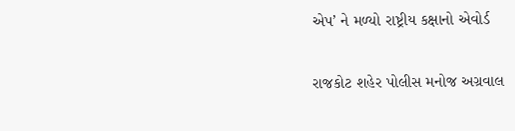એપ’ ને મળ્યો રાષ્ટ્રીય કક્ષાનો એવોર્ડ

રાજકોટ શહેર પોલીસ મનોજ અગ્રવાલ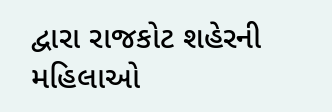દ્વારા રાજકોટ શહેરની મહિલાઓ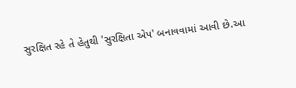સુરક્ષિત રહે તે હેતુથી 'સુરક્ષિતા એપ' બનાવવામાં આવી છે.આ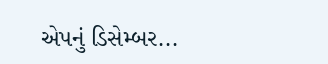એપનું ડિસેમ્બર...